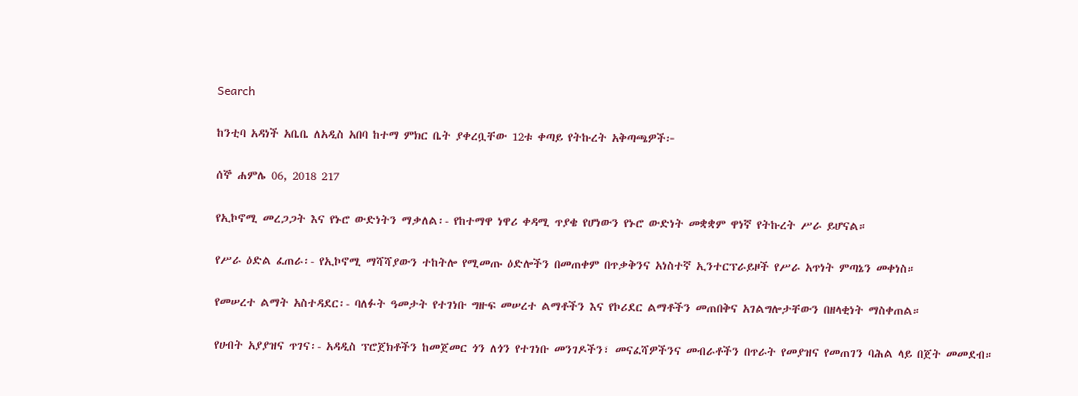Search

ከንቲባ አዳነች አቤቤ ለአዲስ አበባ ከተማ ምክር ቤት ያቀረቧቸው 12ቱ ቀጣይ የትኩረት አቅጣጫዎች፦

ሰኞ ሐምሌ 06, 2018 217

የኢኮኖሚ መረጋጋት እና የኑሮ ውድነትን ማቃለል፡- የከተማዋ ነዋሪ ቀዳሚ ጥያቄ የሆነውን የኑሮ ውድነት መቋቋም ዋነኛ የትኩረት ሥራ ይሆናል።

የሥራ ዕድል ፈጠራ፡- የኢኮኖሚ ማሻሻያውን ተከትሎ የሚመጡ ዕድሎችን በመጠቀም በጥቃቅንና አነስተኛ ኢንተርፕራይዞች የሥራ አጥነት ምጣኔን መቀነስ።

የመሠረተ ልማት አስተዳደር፡- ባለፉት ዓመታት የተገነቡ ግዙፍ መሠረተ ልማቶችን እና የኮሪደር ልማቶችን መጠበቅና አገልግሎታቸውን በዘላቂነት ማስቀጠል።

የሀብት አያያዝና ጥገና፡- አዳዲስ ፕሮጀክቶችን ከመጀመር ጎን ለጎን የተገነቡ መንገዶችን፣ መናፈሻዎችንና መብራቶችን በጥራት የመያዝና የመጠገን ባሕል ላይ በጀት መመደብ።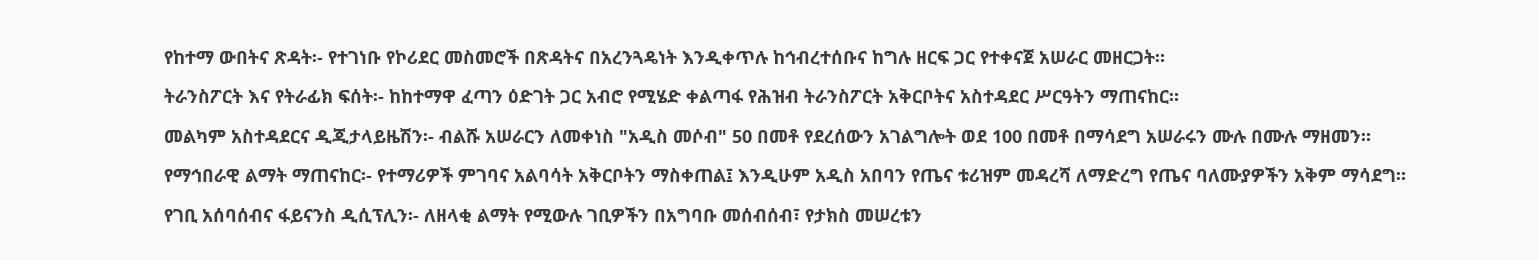የከተማ ውበትና ጽዳት፡- የተገነቡ የኮሪደር መስመሮች በጽዳትና በአረንጓዴነት እንዲቀጥሉ ከኅብረተሰቡና ከግሉ ዘርፍ ጋር የተቀናጀ አሠራር መዘርጋት።

ትራንስፖርት እና የትራፊክ ፍሰት፡- ከከተማዋ ፈጣን ዕድገት ጋር አብሮ የሚሄድ ቀልጣፋ የሕዝብ ትራንስፖርት አቅርቦትና አስተዳደር ሥርዓትን ማጠናከር።

መልካም አስተዳደርና ዲጂታላይዜሽን፡- ብልሹ አሠራርን ለመቀነስ "አዲስ መሶብ" 50 በመቶ የደረሰውን አገልግሎት ወደ 100 በመቶ በማሳደግ አሠራሩን ሙሉ በሙሉ ማዘመን።

የማኅበራዊ ልማት ማጠናከር፡- የተማሪዎች ምገባና አልባሳት አቅርቦትን ማስቀጠል፤ እንዲሁም አዲስ አበባን የጤና ቱሪዝም መዳረሻ ለማድረግ የጤና ባለሙያዎችን አቅም ማሳደግ።

የገቢ አሰባሰብና ፋይናንስ ዲሲፕሊን፡- ለዘላቂ ልማት የሚውሉ ገቢዎችን በአግባቡ መሰብሰብ፣ የታክስ መሠረቱን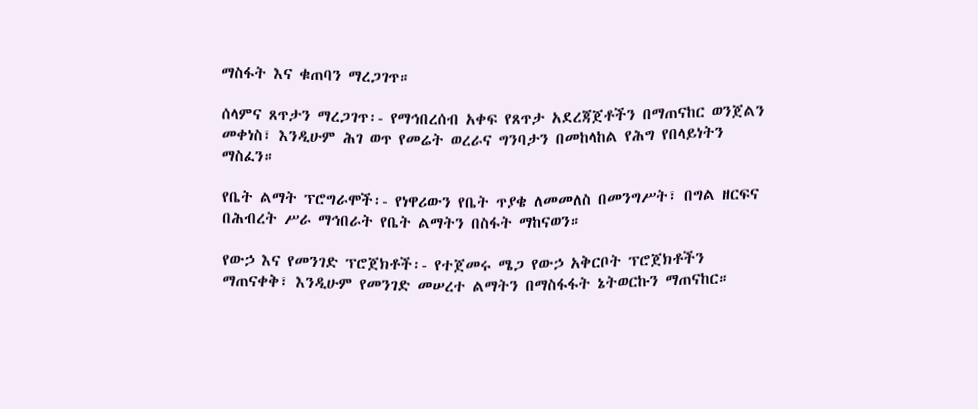ማስፋት እና ቁጠባን ማረጋገጥ።

ሰላምና ጸጥታን ማረጋገጥ፡- የማኅበረሰብ አቀፍ የጸጥታ አደረጃጀቶችን በማጠናከር ወንጀልን መቀነስ፣ እንዲሁም ሕገ ወጥ የመሬት ወረራና ግንባታን በመከላከል የሕግ የበላይነትን ማስፈን።

የቤት ልማት ፕሮግራሞች፡- የነዋሪውን የቤት ጥያቄ ለመመለስ በመንግሥት፣ በግል ዘርፍና በሕብረት ሥራ ማኅበራት የቤት ልማትን በስፋት ማከናወን።

የውኃ እና የመንገድ ፕሮጀክቶች፡- የተጀመሩ ሜጋ የውኃ አቅርቦት ፕሮጀክቶችን ማጠናቀቅ፣ እንዲሁም የመንገድ መሠረተ ልማትን በማስፋፋት ኔትወርኩን ማጠናከር።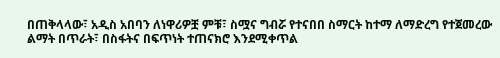በጠቅላላው፣ አዲስ አበባን ለነዋሪዎቿ ምቹ፣ ስሟና ግብሯ የተናበበ ስማርት ከተማ ለማድረግ የተጀመረው ልማት በጥራት፣ በስፋትና በፍጥነት ተጠናክሮ እንደሚቀጥል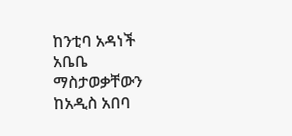ከንቲባ አዳነች አቤቤ ማስታወቃቸውን ከአዲስ አበባ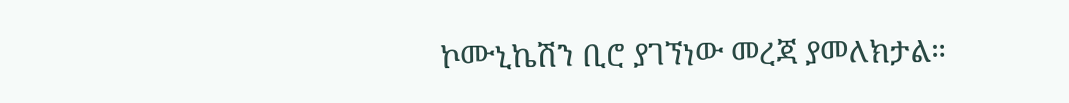ኮሙኒኬሽን ቢሮ ያገኘነው መረጃ ያመለክታል።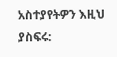አስተያየትዎን እዚህ ያስፍሩ: